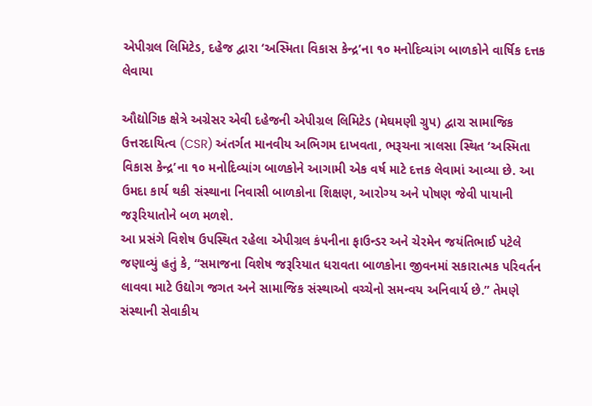એપીગ્રલ લિમિટેડ, દહેજ દ્વારા ‘અસ્મિતા વિકાસ કેન્દ્ર’ના ૧૦ મનોદિવ્યાંગ બાળકોને વાર્ષિક દત્તક લેવાયા

ઔદ્યોગિક ક્ષેત્રે અગ્રેસર એવી દહેજની એપીગ્રલ લિમિટેડ (મેઘમણી ગ્રુપ) દ્વારા સામાજિક ઉત્તરદાયિત્વ (CSR) અંતર્ગત માનવીય અભિગમ દાખવતા, ભરૂચના ત્રાલસા સ્થિત ‘અસ્મિતા વિકાસ કેન્દ્ર’ના ૧૦ મનોદિવ્યાંગ બાળકોને આગામી એક વર્ષ માટે દત્તક લેવામાં આવ્યા છે. આ ઉમદા કાર્ય થકી સંસ્થાના નિવાસી બાળકોના શિક્ષણ, આરોગ્ય અને પોષણ જેવી પાયાની જરૂરિયાતોને બળ મળશે.
આ પ્રસંગે વિશેષ ઉપસ્થિત રહેલા એપીગ્રલ કંપનીના ફાઉન્ડર અને ચેરમેન જયંતિભાઈ પટેલે જણાવ્યું હતું કે, “સમાજના વિશેષ જરૂરિયાત ધરાવતા બાળકોના જીવનમાં સકારાત્મક પરિવર્તન લાવવા માટે ઉદ્યોગ જગત અને સામાજિક સંસ્થાઓ વચ્ચેનો સમન્વય અનિવાર્ય છે.” તેમણે સંસ્થાની સેવાકીય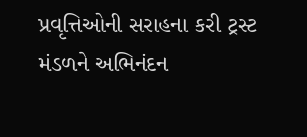પ્રવૃત્તિઓની સરાહના કરી ટ્રસ્ટ મંડળને અભિનંદન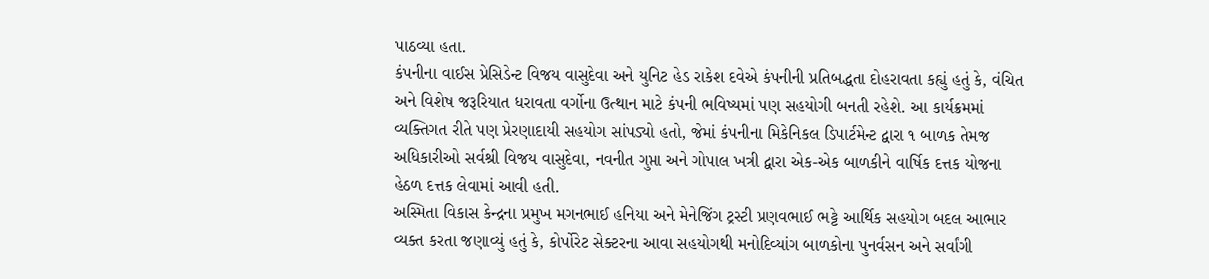પાઠવ્યા હતા.
કંપનીના વાઈસ પ્રેસિડેન્ટ વિજય વાસુદેવા અને યુનિટ હેડ રાકેશ દવેએ કંપનીની પ્રતિબદ્ધતા દોહરાવતા કહ્યું હતું કે, વંચિત અને વિશેષ જરૂરિયાત ધરાવતા વર્ગોના ઉત્થાન માટે કંપની ભવિષ્યમાં પણ સહયોગી બનતી રહેશે. આ કાર્યક્રમમાં વ્યક્તિગત રીતે પણ પ્રેરણાદાયી સહયોગ સાંપડ્યો હતો, જેમાં કંપનીના મિકેનિકલ ડિપાર્ટમેન્ટ દ્વારા ૧ બાળક તેમજ અધિકારીઓ સર્વશ્રી વિજય વાસુદેવા, નવનીત ગુપ્તા અને ગોપાલ ખત્રી દ્વારા એક-એક બાળકીને વાર્ષિક દત્તક યોજના હેઠળ દત્તક લેવામાં આવી હતી.
અસ્મિતા વિકાસ કેન્દ્રના પ્રમુખ મગનભાઈ હનિયા અને મેનેજિંગ ટ્રસ્ટી પ્રણવભાઈ ભટ્ટે આર્થિક સહયોગ બદલ આભાર વ્યક્ત કરતા જણાવ્યું હતું કે, કોર્પોરેટ સેક્ટરના આવા સહયોગથી મનોદિવ્યાંગ બાળકોના પુનર્વસન અને સર્વાંગી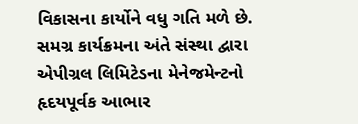વિકાસના કાર્યોને વધુ ગતિ મળે છે. સમગ્ર કાર્યક્રમના અંતે સંસ્થા દ્વારા એપીગ્રલ લિમિટેડના મેનેજમેન્ટનો હૃદયપૂર્વક આભાર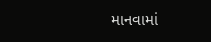માનવામાં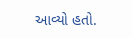આવ્યો હતો.